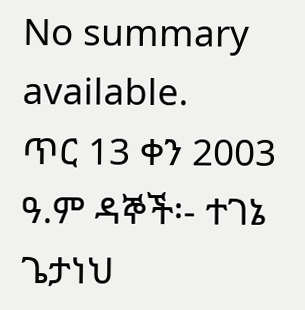No summary available.
ጥር 13 ቀን 2003 ዓ.ም ዳኞች፡- ተገኔ ጌታነህ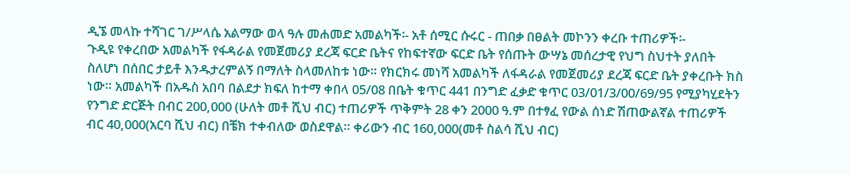ዲኜ መላኩ ተሻገር ገ/ሥላሴ አልማው ወላ ዓሉ መሐመድ አመልካች፡- አቶ ሰሚር ሱሩር - ጠበቃ በፀልት መኮንን ቀረቡ ተጠሪዎች፡-
ጉዲዩ የቀረበው አመልካች የፋዳራል የመጀመሪያ ደረጃ ፍርድ ቤትና የከፍተኛው ፍርድ ቤት የሰጡት ውሣኔ መሰረታዊ የህግ ስህተት ያለበት ስለሆነ በሰበር ታይቶ እንዱታረምልኝ በማለት ስላመለከቱ ነው። የክርክሩ መነሻ አመልካች ለፋዳራል የመጀመሪያ ደረጃ ፍርድ ቤት ያቀረቡት ክስ ነው። አመልካች በአዱስ አበባ በልደታ ክፍለ ከተማ ቀበላ 05/08 በቤት ቁጥር 441 በንግድ ፈቃድ ቁጥር 03/01/3/00/69/95 የሚያካሂደትን የንግድ ድርጅት በብር 200,000 (ሁለት መቶ ሺህ ብር) ተጠሪዎች ጥቅምት 28 ቀን 2000 ዓ.ም በተፃፈ የውል ሰነድ ሽጠውልኛል ተጠሪዎች ብር 40,000(አርባ ሺህ ብር) በቼክ ተቀብለው ወስደዋል። ቀሪውን ብር 160,000(መቶ ስልሳ ሺህ ብር)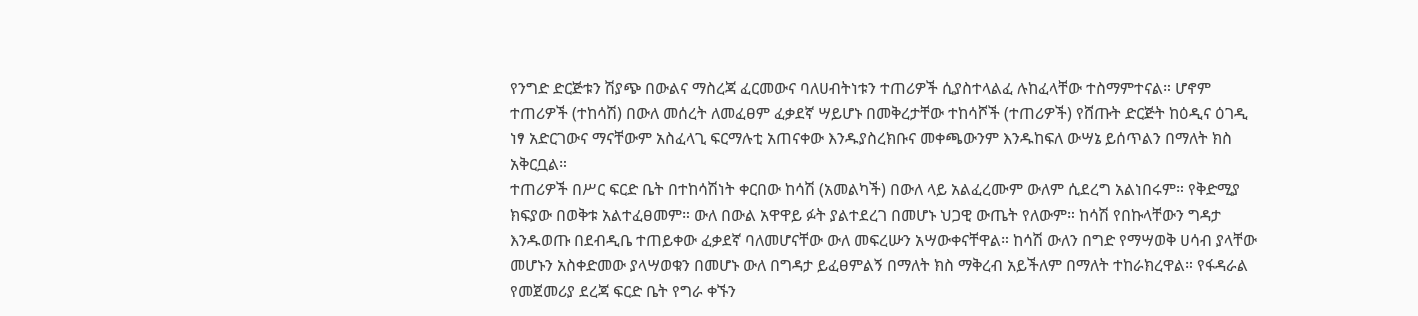የንግድ ድርጅቱን ሽያጭ በውልና ማስረጃ ፈርመውና ባለሀብትነቱን ተጠሪዎች ሲያስተላልፈ ሉከፈላቸው ተስማምተናል። ሆኖም ተጠሪዎች (ተከሳሽ) በውለ መሰረት ለመፈፀም ፈቃደኛ ሣይሆኑ በመቅረታቸው ተከሳሾች (ተጠሪዎች) የሸጡት ድርጅት ከዕዲና ዕገዲ ነፃ አድርገውና ማናቸውም አስፈላጊ ፍርማሉቲ አጠናቀው እንዱያስረክቡና መቀጫውንም እንዱከፍለ ውሣኔ ይሰጥልን በማለት ክስ አቅርቧል።
ተጠሪዎች በሥር ፍርድ ቤት በተከሳሽነት ቀርበው ከሳሽ (አመልካች) በውለ ላይ አልፈረሙም ውለም ሲደረግ አልነበሩም። የቅድሚያ ክፍያው በወቅቱ አልተፈፀመም። ውለ በውል አዋዋይ ፉት ያልተደረገ በመሆኑ ህጋዊ ውጤት የለውም። ከሳሽ የበኩላቸውን ግዳታ እንዱወጡ በደብዲቤ ተጠይቀው ፈቃደኛ ባለመሆናቸው ውለ መፍረሡን አሣውቀናቸዋል። ከሳሽ ውለን በግድ የማሣወቅ ሀሳብ ያላቸው መሆኑን አስቀድመው ያላሣወቁን በመሆኑ ውለ በግዳታ ይፈፀምልኝ በማለት ክስ ማቅረብ አይችለም በማለት ተከራክረዋል። የፋዳራል የመጀመሪያ ደረጃ ፍርድ ቤት የግራ ቀኙን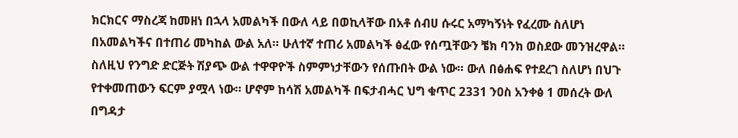ክርክርና ማስረጃ ከመዘነ በኋላ አመልካች በውለ ላይ በወኪላቸው በአቶ ሰብሀ ሱሩር አማካኝነት የፈረሙ ስለሆነ በአመልካችና በተጠሪ መካከል ውል አለ። ሁለተኛ ተጠሪ አመልካች ፅፈው የሰጧቸውን ቼክ ባንክ ወስደው መንዝረዋል። ስለዚህ የንግድ ድርጅት ሽያጭ ውል ተዋዋዮች ስምምነታቸውን የሰጡበት ውል ነው። ውለ በፅሐፍ የተደረገ ስለሆነ በህጉ የተቀመጠውን ፍርም ያሟላ ነው። ሆኖም ከሳሽ አመልካች በፍታብሓር ህግ ቁጥር 2331 ንዐስ አንቀፅ 1 መሰረት ውለ በግዳታ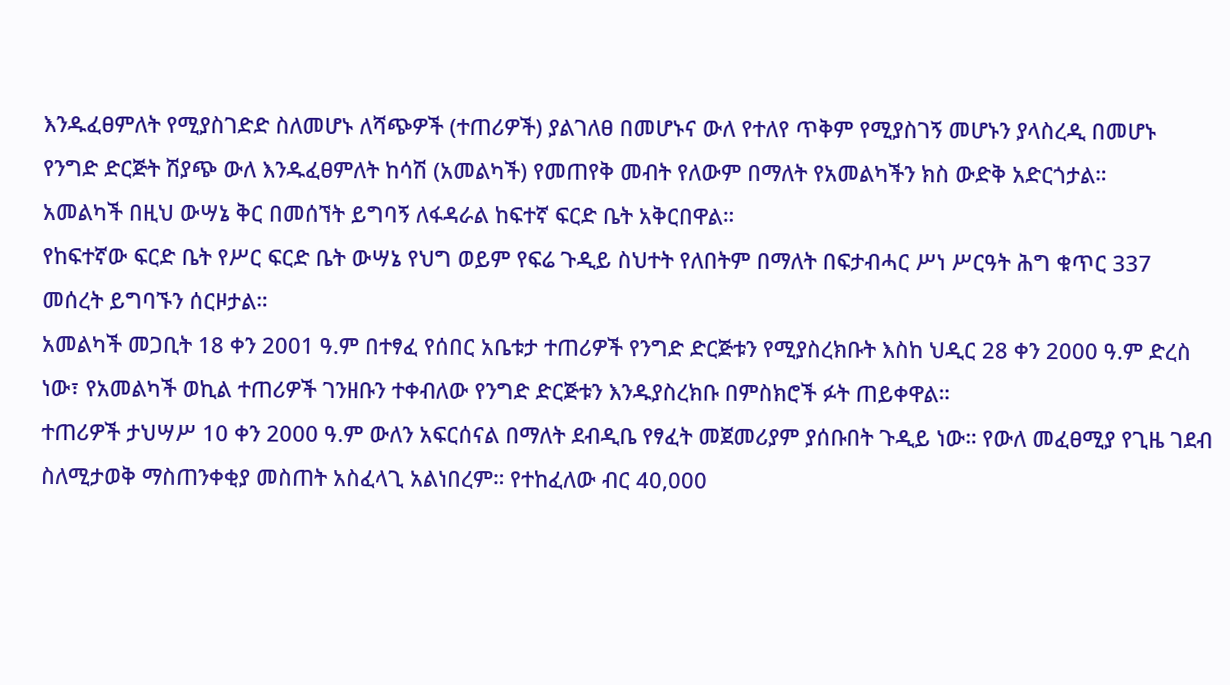እንዱፈፀምለት የሚያስገድድ ስለመሆኑ ለሻጭዎች (ተጠሪዎች) ያልገለፀ በመሆኑና ውለ የተለየ ጥቅም የሚያስገኝ መሆኑን ያላስረዲ በመሆኑ የንግድ ድርጅት ሽያጭ ውለ እንዱፈፀምለት ከሳሽ (አመልካች) የመጠየቅ መብት የለውም በማለት የአመልካችን ክስ ውድቅ አድርጎታል።
አመልካች በዚህ ውሣኔ ቅር በመሰኘት ይግባኝ ለፋዳራል ከፍተኛ ፍርድ ቤት አቅርበዋል።
የከፍተኛው ፍርድ ቤት የሥር ፍርድ ቤት ውሣኔ የህግ ወይም የፍሬ ጉዲይ ስህተት የለበትም በማለት በፍታብሓር ሥነ ሥርዓት ሕግ ቁጥር 337 መሰረት ይግባኙን ሰርዞታል።
አመልካች መጋቢት 18 ቀን 2001 ዓ.ም በተፃፈ የሰበር አቤቱታ ተጠሪዎች የንግድ ድርጅቱን የሚያስረክቡት እስከ ህዲር 28 ቀን 2000 ዓ.ም ድረስ ነው፣ የአመልካች ወኪል ተጠሪዎች ገንዘቡን ተቀብለው የንግድ ድርጅቱን እንዱያስረክቡ በምስክሮች ፉት ጠይቀዋል።
ተጠሪዎች ታህሣሥ 10 ቀን 2000 ዓ.ም ውለን አፍርሰናል በማለት ደብዲቤ የፃፈት መጀመሪያም ያሰቡበት ጉዲይ ነው። የውለ መፈፀሚያ የጊዜ ገደብ ስለሚታወቅ ማስጠንቀቂያ መስጠት አስፈላጊ አልነበረም። የተከፈለው ብር 40,000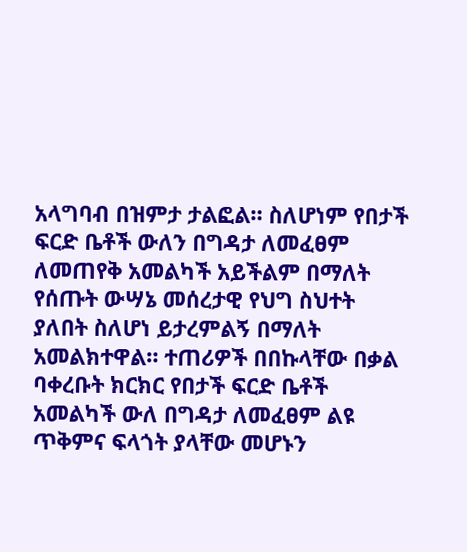አላግባብ በዝምታ ታልፎል። ስለሆነም የበታች ፍርድ ቤቶች ውለን በግዳታ ለመፈፀም ለመጠየቅ አመልካች አይችልም በማለት የሰጡት ውሣኔ መሰረታዊ የህግ ስህተት ያለበት ስለሆነ ይታረምልኝ በማለት አመልክተዋል። ተጠሪዎች በበኩላቸው በቃል ባቀረቡት ክርክር የበታች ፍርድ ቤቶች አመልካች ውለ በግዳታ ለመፈፀም ልዩ ጥቅምና ፍላጎት ያላቸው መሆኑን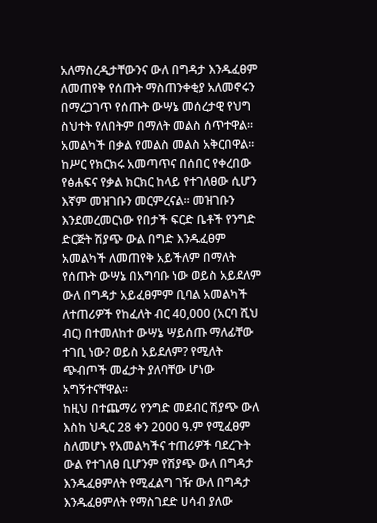አለማስረዲታቸውንና ውለ በግዳታ እንዱፈፀም ለመጠየቅ የሰጡት ማስጠንቀቂያ አለመኖሩን በማረጋገጥ የሰጡት ውሣኔ መሰረታዊ የህግ ስህተት የለበትም በማለት መልስ ሰጥተዋል። አመልካች በቃል የመልስ መልስ አቅርበዋል።
ከሥር የክርክሩ አመጣጥና በሰበር የቀረበው የፅሐፍና የቃል ክርክር ከላይ የተገለፀው ሲሆን እኛም መዝገቡን መርምረናል። መዝገቡን እንደመረመርነው የበታች ፍርድ ቤቶች የንግድ ድርጅት ሽያጭ ውል በግድ እንዱፈፀም አመልካች ለመጠየቅ አይችለም በማለት የሰጡት ውሣኔ በአግባቡ ነው ወይስ አይደለም ውለ በግዳታ አይፈፀምም ቢባል አመልካች ለተጠሪዎች የከፈለት ብር 40,000 (አርባ ሺህ ብር) በተመለከተ ውሣኔ ሣይሰጡ ማለፊቸው ተገቢ ነው? ወይስ አይደለም? የሚለት ጭብጦች መፈታት ያለባቸው ሆነው አግኝተናቸዋል።
ከዚህ በተጨማሪ የንግድ መደብር ሽያጭ ውለ እስከ ህዲር 28 ቀን 2000 ዓ.ም የሚፈፀም ስለመሆኑ የአመልካችና ተጠሪዎች ባደረጉት ውል የተገለፀ ቢሆንም የሽያጭ ውለ በግዳታ እንዱፈፀምለት የሚፈልግ ገዥ ውለ በግዳታ እንዱፈፀምለት የማስገደድ ሀሳብ ያለው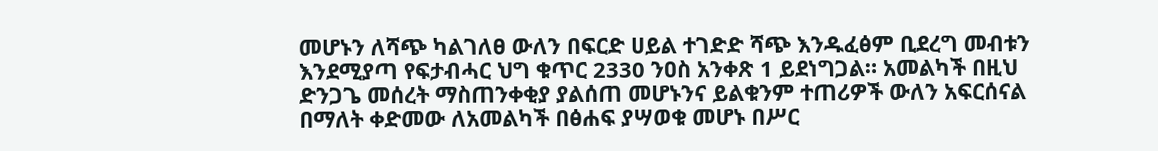መሆኑን ለሻጭ ካልገለፀ ውለን በፍርድ ሀይል ተገድድ ሻጭ እንዱፈፅም ቢደረግ መብቱን እንደሚያጣ የፍታብሓር ህግ ቁጥር 2330 ንዐስ አንቀጽ 1 ይደነግጋል። አመልካች በዚህ ድንጋጌ መሰረት ማስጠንቀቂያ ያልሰጠ መሆኑንና ይልቁንም ተጠሪዎች ውለን አፍርሰናል በማለት ቀድመው ለአመልካች በፅሐፍ ያሣወቁ መሆኑ በሥር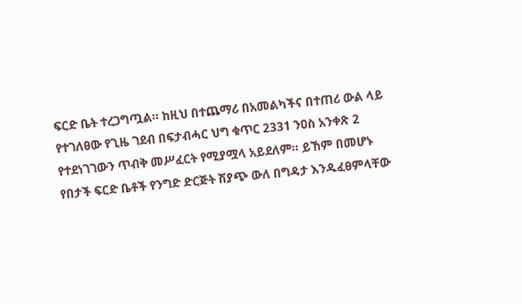ፍርድ ቤት ተረጋግጧል። ከዚህ በተጨማሪ በአመልካችና በተጠሪ ውል ላይ የተገለፀው የጊዜ ገደብ በፍታብሓር ህግ ቁጥር 2331 ንዐስ አንቀጽ 2 የተደነገገውን ጥብቅ መሥፈርት የሚያሟላ አይደለም። ይኸም በመሆኑ የበታች ፍርድ ቤቶች የንግድ ድርጅት ሽያጭ ውለ በግዳታ እንዱፈፀምላቸው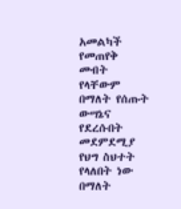አመልካች የመጠየቅ መብት የላቸውም በማለት የሰጡት ውሣኔና የደረሱበት መደምደሚያ የህግ ስህተት የላለበት ነው በማለት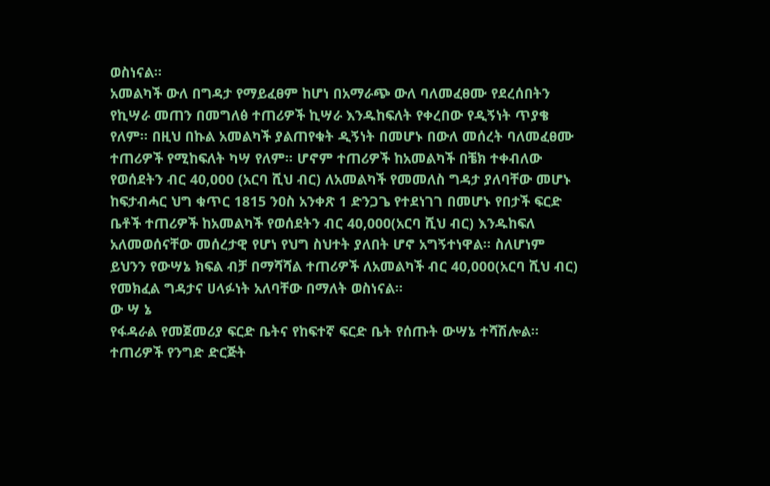ወስነናል።
አመልካች ውለ በግዳታ የማይፈፀም ከሆነ በአማራጭ ውለ ባለመፈፀሙ የደረሰበትን የኪሣራ መጠን በመግለፅ ተጠሪዎች ኪሣራ እንዱከፍለት የቀረበው የዲኝነት ጥያቄ የለም። በዚህ በኩል አመልካች ያልጠየቁት ዲኝነት በመሆኑ በውለ መሰረት ባለመፈፀሙ ተጠሪዎች የሚከፍለት ካሣ የለም። ሆኖም ተጠሪዎች ከአመልካች በቼክ ተቀብለው የወሰደትን ብር 40,000 (አርባ ሺህ ብር) ለአመልካች የመመለስ ግዳታ ያለባቸው መሆኑ ከፍታብሓር ህግ ቁጥር 1815 ንዐስ አንቀጽ 1 ድንጋጌ የተደነገገ በመሆኑ የበታች ፍርድ ቤቶች ተጠሪዎች ከአመልካች የወሰደትን ብር 40,000(አርባ ሺህ ብር) እንዱከፍለ አለመወሰናቸው መሰረታዊ የሆነ የህግ ስህተት ያለበት ሆኖ አግኝተነዋል። ስለሆነም ይህንን የውሣኔ ክፍል ብቻ በማሻሻል ተጠሪዎች ለአመልካች ብር 40,000(አርባ ሺህ ብር) የመክፈል ግዳታና ሀላፉነት አለባቸው በማለት ወስነናል።
ው ሣ ኔ
የፋዳራል የመጀመሪያ ፍርድ ቤትና የከፍተኛ ፍርድ ቤት የሰጡት ውሣኔ ተሻሽሎል።
ተጠሪዎች የንግድ ድርጅት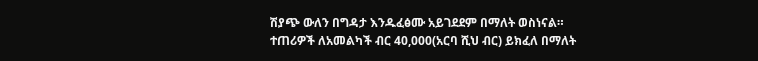ሽያጭ ውለን በግዳታ እንዱፈፅሙ አይገደደም በማለት ወስነናል።
ተጠሪዎች ለአመልካች ብር 40,000(አርባ ሺህ ብር) ይክፈለ በማለት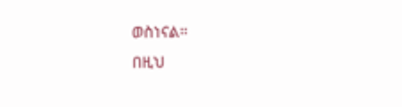ወስነናል።
በዚህ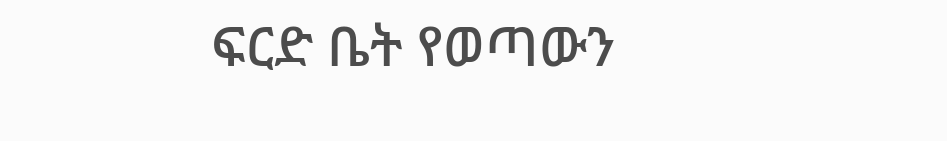ፍርድ ቤት የወጣውን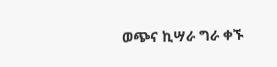ወጭና ኪሣራ ግራ ቀኙ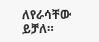ለየራሳቸው ይቻለ።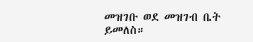መዝገቡ ወደ መዝገብ ቤት ይመለስ።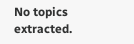No topics extracted.